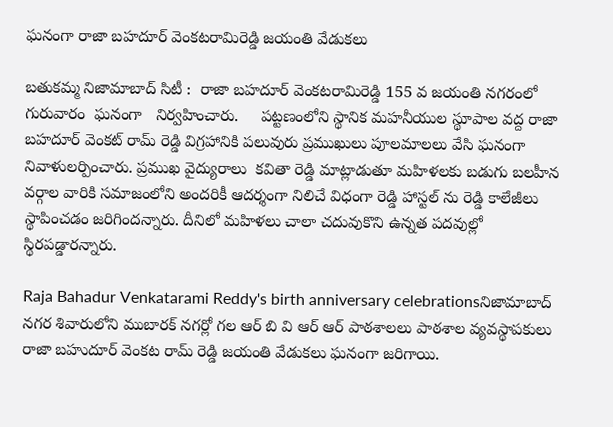ఘనంగా రాజా బహదూర్ వెంకటరామిరెడ్డి జయంతి వేడుకలు

బతుకమ్మ నిజామాబాద్ సిటీ :  రాజా బహదూర్ వెంకటరామిరెడ్డి 155 వ జయంతి నగరంలో  గురువారం  ఘనంగా   నిర్వహించారు.     పట్టణంలోని స్థానిక మహనీయుల స్థూపాల వద్ద రాజా బహదూర్ వెంకట్ రామ్ రెడ్డి విగ్రహానికి పలువురు ప్రముఖులు పూలమాలలు వేసి ఘనంగా నివాళులర్పించారు. ప్రముఖ వైద్యురాలు  కవితా రెడ్డి మాట్లాడుతూ మహిళలకు బడుగు బలహీన వర్గాల వారికి సమాజంలోని అందరికీ ఆదర్శంగా నిలిచే విధంగా రెడ్డి హాస్టల్ ను రెడ్డి కాలేజీలు స్థాపించడం జరిగిందన్నారు. దీనిలో మహిళలు చాలా చదువుకొని ఉన్నత పదవుల్లో స్థిరపడ్డారన్నారు.

Raja Bahadur Venkatarami Reddy's birth anniversary celebrationsనిజామాబాద్ నగర శివారులోని ముబారక్ నగర్లో గల ఆర్ బి వి ఆర్ ఆర్ పాఠశాలలు పాఠశాల వ్యవస్థాపకులు రాజా బహుదూర్ వెంకట రామ్ రెడ్డి జయంతి వేడుకలు ఘనంగా జరిగాయి.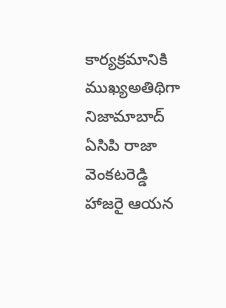కార్యక్రమానికి ముఖ్యఅతిథిగా నిజామాబాద్ ఏసిపి రాజా వెంకటరెడ్డి హాజరై ఆయన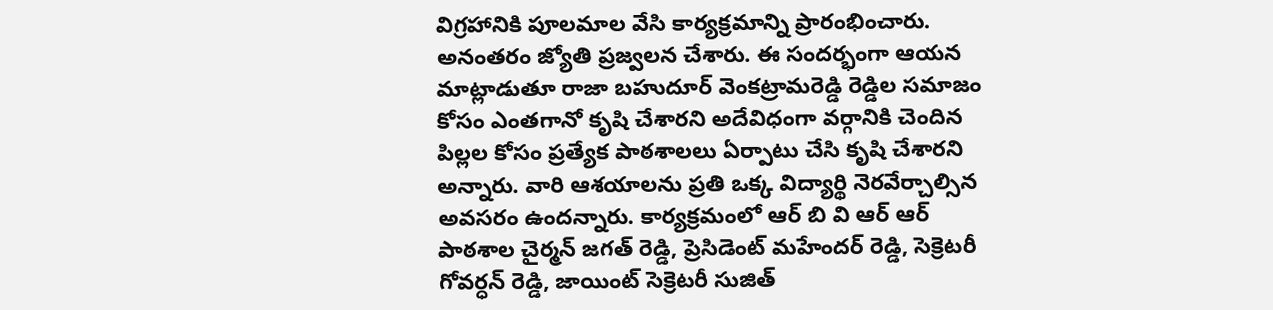విగ్రహానికి పూలమాల వేసి కార్యక్రమాన్ని ప్రారంభించారు. అనంతరం జ్యోతి ప్రజ్వలన చేశారు. ఈ సందర్భంగా ఆయన మాట్లాడుతూ రాజా బహుదూర్ వెంకట్రామరెడ్డి రెడ్డిల సమాజం కోసం ఎంతగానో కృషి చేశారని అదేవిధంగా వర్గానికి చెందిన పిల్లల కోసం ప్రత్యేక పాఠశాలలు ఏర్పాటు చేసి కృషి చేశారని అన్నారు. వారి ఆశయాలను ప్రతి ఒక్క విద్యార్థి నెరవేర్చాల్సిన అవసరం ఉందన్నారు. కార్యక్రమంలో ఆర్ బి వి ఆర్ ఆర్ పాఠశాల చైర్మన్ జగత్ రెడ్డి, ప్రెసిడెంట్ మహేందర్ రెడ్డి, సెక్రెటరీ గోవర్ధన్ రెడ్డి, జాయింట్ సెక్రెటరీ సుజిత్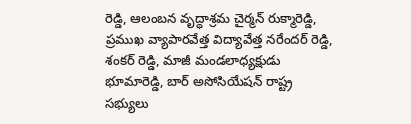రెడ్డి, ఆలంబన వృద్ధాశ్రమ చైర్మన్ రుక్మారెడ్డి, ప్రముఖ వ్యాపారవేత్త విద్యావేత్త నరేందర్ రెడ్డి,  శంకర్ రెడ్డి, మాజీ మండలాధ్యక్షుడు భూమారెడ్డి, బార్ అసోసియేషన్ రాష్ట్ర సభ్యులు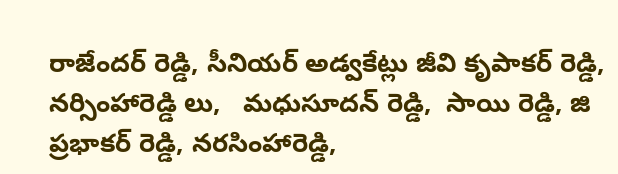రాజేందర్ రెడ్డి, సీనియర్ అడ్వకేట్లు జీవి కృపాకర్ రెడ్డి,  నర్సింహారెడ్డి లు,   మధుసూదన్ రెడ్డి,  సాయి రెడ్డి, జి ప్రభాకర్ రెడ్డి, నరసింహారెడ్డి,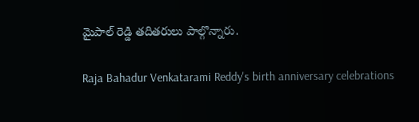మైపాల్ రెడ్డి తదితరులు పాల్గొన్నారు.

Raja Bahadur Venkatarami Reddy's birth anniversary celebrations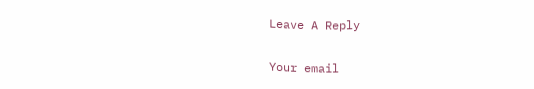Leave A Reply

Your email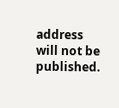address will not be published.